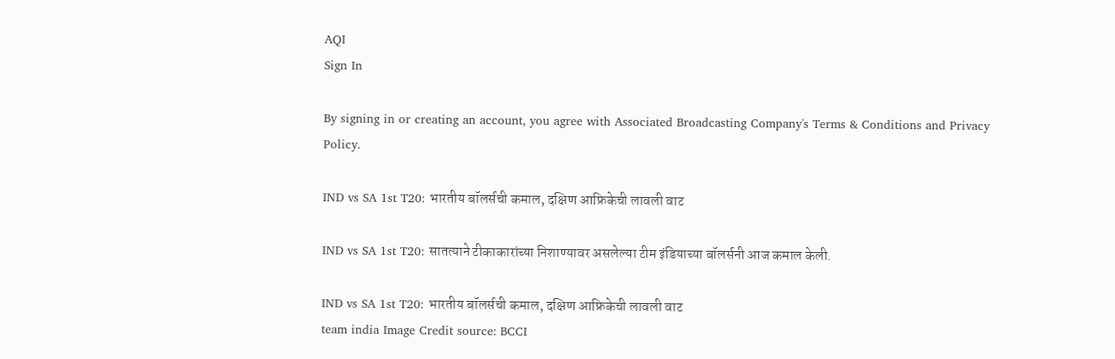AQI
Sign In

By signing in or creating an account, you agree with Associated Broadcasting Company's Terms & Conditions and Privacy Policy.

IND vs SA 1st T20: भारतीय बॉलर्सची कमाल, दक्षिण आफ्रिकेची लावली वाट

IND vs SA 1st T20: सातत्याने टीकाकारांच्या निशाण्यावर असलेल्या टीम इंडियाच्या बॉलर्सनी आज कमाल केली.

IND vs SA 1st T20: भारतीय बॉलर्सची कमाल, दक्षिण आफ्रिकेची लावली वाट
team india Image Credit source: BCCI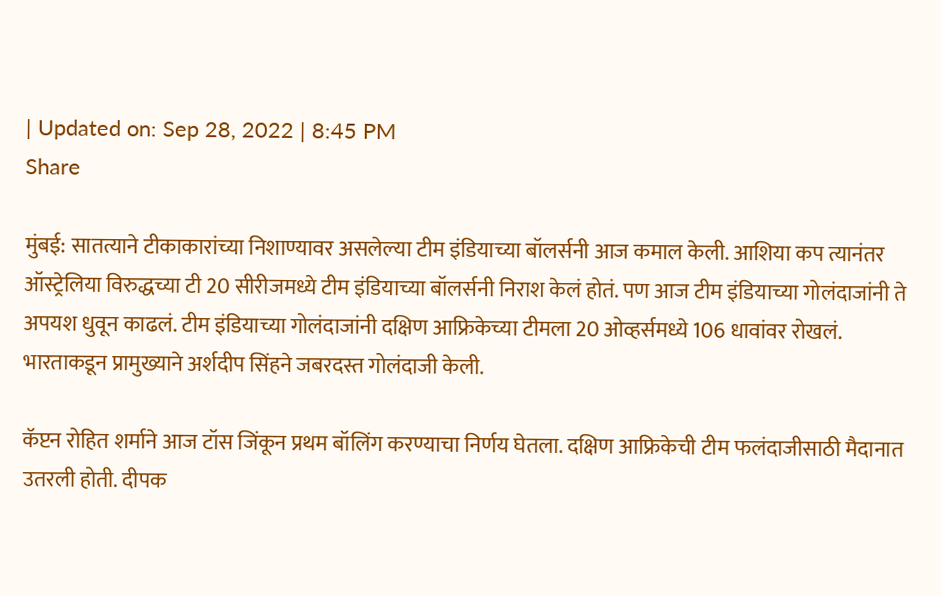| Updated on: Sep 28, 2022 | 8:45 PM
Share

मुंबई: सातत्याने टीकाकारांच्या निशाण्यावर असलेल्या टीम इंडियाच्या बॉलर्सनी आज कमाल केली. आशिया कप त्यानंतर ऑस्ट्रेलिया विरुद्धच्या टी 20 सीरीजमध्ये टीम इंडियाच्या बॉलर्सनी निराश केलं होतं. पण आज टीम इंडियाच्या गोलंदाजांनी ते अपयश धुवून काढलं. टीम इंडियाच्या गोलंदाजांनी दक्षिण आफ्रिकेच्या टीमला 20 ओव्हर्समध्ये 106 धावांवर रोखलं. भारताकडून प्रामुख्याने अर्शदीप सिंहने जबरदस्त गोलंदाजी केली.

कॅप्टन रोहित शर्माने आज टॉस जिंकून प्रथम बॉलिंग करण्याचा निर्णय घेतला. दक्षिण आफ्रिकेची टीम फलंदाजीसाठी मैदानात उतरली होती. दीपक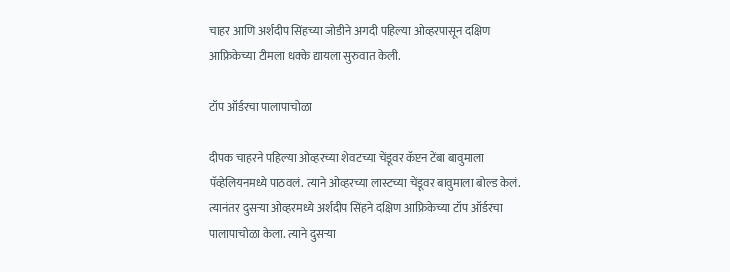चाहर आणि अर्शदीप सिंहच्या जोडीने अगदी पहिल्या ओव्हरपासून दक्षिण आफ्रिकेच्या टीमला धक्के द्यायला सुरुवात केली.

टॉप ऑर्डरचा पालापाचोळा

दीपक चाहरने पहिल्या ओव्हरच्या शेवटच्या चेंडूवर कॅप्टन टेंबा बावुमाला पॅव्हेलियनमध्ये पाठवलं. त्याने ओव्हरच्या लास्टच्या चेंडूवर बावुमाला बोल्ड केलं. त्यानंतर दुसऱ्या ओव्हरमध्ये अर्शदीप सिंहने दक्षिण आफ्रिकेच्या टॉप ऑर्डरचा पालापाचोळा केला. त्याने दुसऱ्या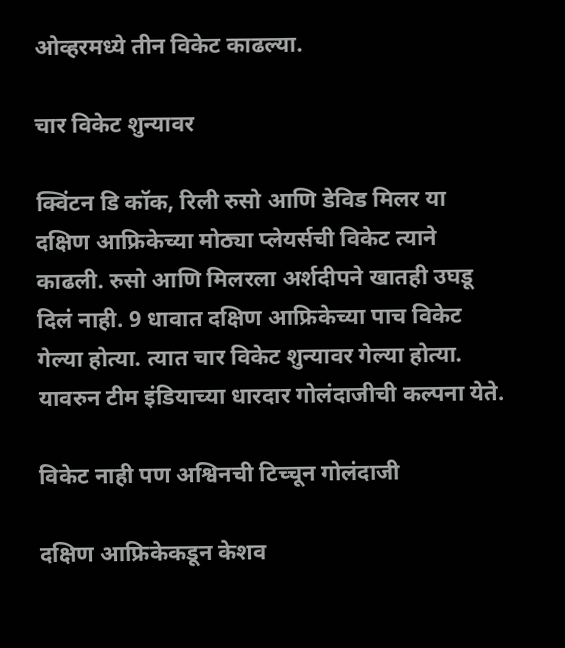ओव्हरमध्ये तीन विकेट काढल्या.

चार विकेट शुन्यावर

क्विंटन डि कॉक, रिली रुसो आणि डेविड मिलर या दक्षिण आफ्रिकेच्या मोठ्या प्लेयर्सची विकेट त्याने काढली. रुसो आणि मिलरला अर्शदीपने खातही उघडू दिलं नाही. 9 धावात दक्षिण आफ्रिकेच्या पाच विकेट गेल्या होत्या. त्यात चार विकेट शुन्यावर गेल्या होत्या. यावरुन टीम इंडियाच्या धारदार गोलंदाजीची कल्पना येते.

विकेट नाही पण अश्विनची टिच्चून गोलंदाजी

दक्षिण आफ्रिकेकडून केशव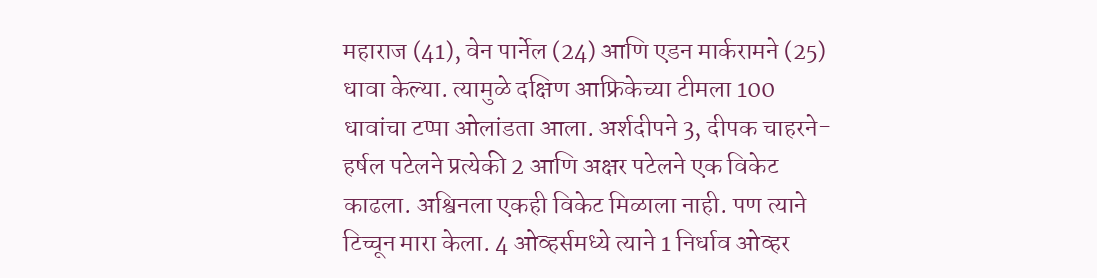महाराज (41), वेन पार्नेल (24) आणि एडन मार्करामने (25) धावा केल्या. त्यामुळे दक्षिण आफ्रिकेच्या टीमला 100 धावांचा टप्पा ओलांडता आला. अर्शदीपने 3, दीपक चाहरने-हर्षल पटेलने प्रत्येकी 2 आणि अक्षर पटेलने एक विकेट काढला. अश्विनला एकही विकेट मिळाला नाही. पण त्याने टिच्चून मारा केला. 4 ओव्हर्समध्ये त्याने 1 निर्धाव ओव्हर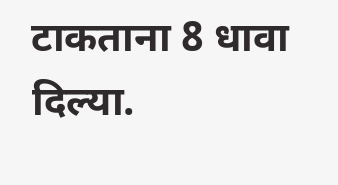टाकताना 8 धावा दिल्या.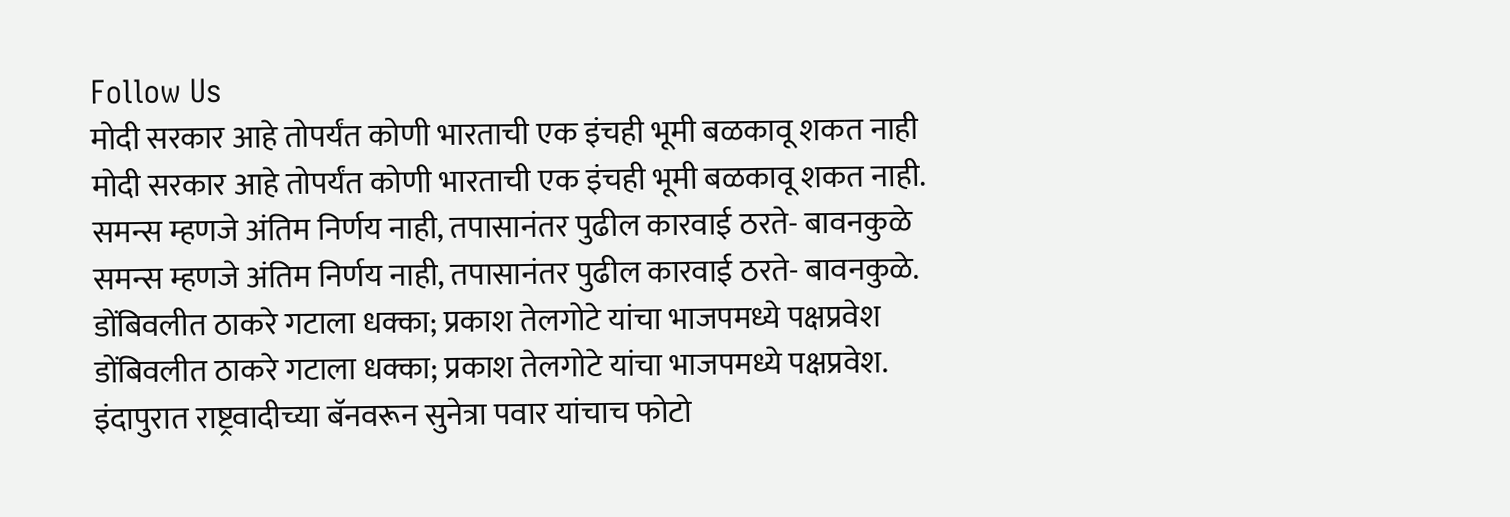Follow Us
मोदी सरकार आहे तोपर्यंत कोणी भारताची एक इंचही भूमी बळकावू शकत नाही
मोदी सरकार आहे तोपर्यंत कोणी भारताची एक इंचही भूमी बळकावू शकत नाही.
समन्स म्हणजे अंतिम निर्णय नाही, तपासानंतर पुढील कारवाई ठरते- बावनकुळे
समन्स म्हणजे अंतिम निर्णय नाही, तपासानंतर पुढील कारवाई ठरते- बावनकुळे.
डोंबिवलीत ठाकरे गटाला धक्का; प्रकाश तेलगोटे यांचा भाजपमध्ये पक्षप्रवेश
डोंबिवलीत ठाकरे गटाला धक्का; प्रकाश तेलगोटे यांचा भाजपमध्ये पक्षप्रवेश.
इंदापुरात राष्ट्रवादीच्या बॅनवरून सुनेत्रा पवार यांचाच फोटो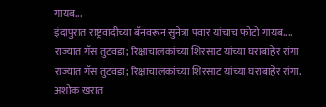गायब...
इंदापुरात राष्ट्रवादीच्या बॅनवरून सुनेत्रा पवार यांचाच फोटो गायब....
राज्यात गॅस तुटवडा; रिक्षाचालकांच्या शिरसाट यांच्या घराबाहेर रांगा
राज्यात गॅस तुटवडा; रिक्षाचालकांच्या शिरसाट यांच्या घराबाहेर रांगा.
अशोक खरात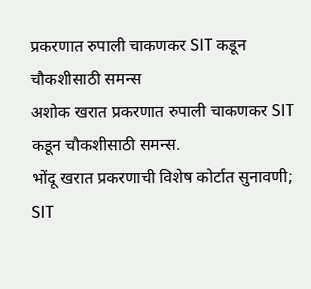प्रकरणात रुपाली चाकणकर SIT कडून चौकशीसाठी समन्स
अशोक खरात प्रकरणात रुपाली चाकणकर SIT कडून चौकशीसाठी समन्स.
भोंदू खरात प्रकरणाची विशेष कोर्टात सुनावणी; SIT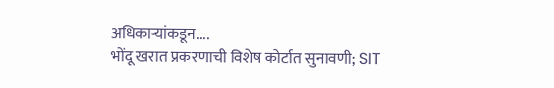अधिकाऱ्यांकडून....
भोंदू खरात प्रकरणाची विशेष कोर्टात सुनावणी; SIT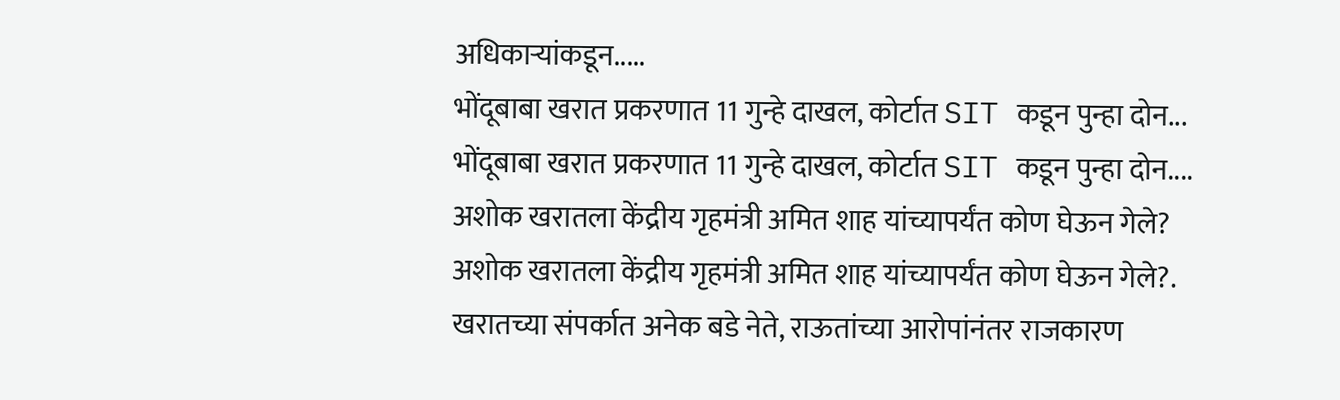अधिकाऱ्यांकडून.....
भोंदूबाबा खरात प्रकरणात 11 गुन्हे दाखल, कोर्टात SIT कडून पुन्हा दोन...
भोंदूबाबा खरात प्रकरणात 11 गुन्हे दाखल, कोर्टात SIT कडून पुन्हा दोन....
अशोक खरातला केंद्रीय गृहमंत्री अमित शाह यांच्यापर्यंत कोण घेऊन गेले?
अशोक खरातला केंद्रीय गृहमंत्री अमित शाह यांच्यापर्यंत कोण घेऊन गेले?.
खरातच्या संपर्कात अनेक बडे नेते, राऊतांच्या आरोपांनंतर राजकारण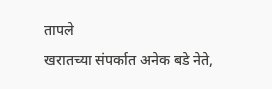तापले
खरातच्या संपर्कात अनेक बडे नेते,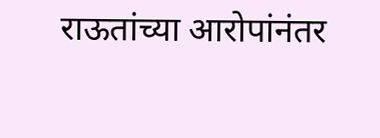राऊतांच्या आरोपांनंतर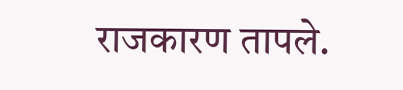राजकारण तापले.